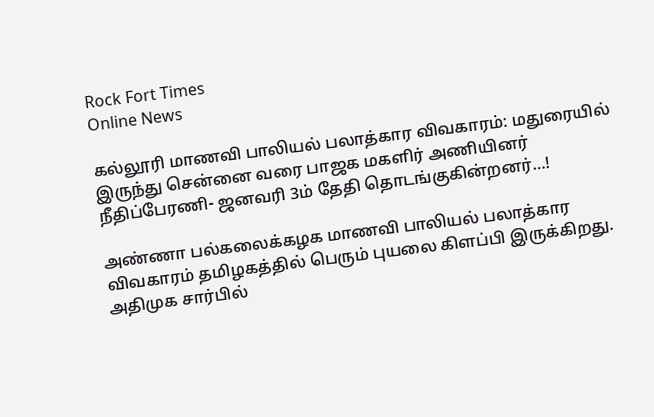Rock Fort Times
Online News

கல்லூரி மாணவி பாலியல் பலாத்கார விவகாரம்: மதுரையில் இருந்து சென்னை வரை பாஜக மகளிர் அணியினர் நீதிப்பேரணி- ஜனவரி 3ம் தேதி தொடங்குகின்றனர்…!

அண்ணா பல்கலைக்கழக மாணவி பாலியல் பலாத்கார விவகாரம் தமிழகத்தில் பெரும் புயலை கிளப்பி இருக்கிறது. அதிமுக சார்பில்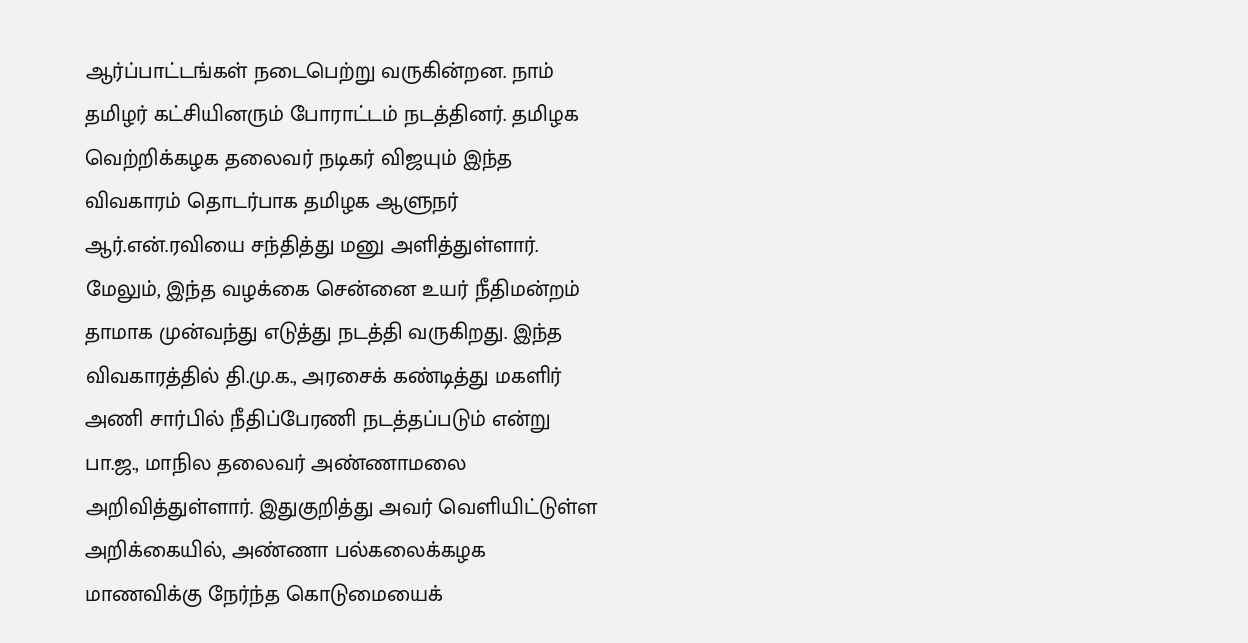ஆர்ப்பாட்டங்கள் நடைபெற்று வருகின்றன. நாம் தமிழர் கட்சியினரும் போராட்டம் நடத்தினர். தமிழக வெற்றிக்கழக தலைவர் நடிகர் விஜயும் இந்த விவகாரம் தொடர்பாக தமிழக ஆளுநர் ஆர்.என்.ரவியை சந்தித்து மனு அளித்துள்ளார். மேலும், இந்த வழக்கை சென்னை உயர் நீதிமன்றம் தாமாக முன்வந்து எடுத்து நடத்தி வருகிறது. இந்த விவகாரத்தில் தி.மு.க., அரசைக் கண்டித்து மகளிர் அணி சார்பில் நீதிப்பேரணி நடத்தப்படும் என்று பா.ஜ., மாநில தலைவர் அண்ணாமலை அறிவித்துள்ளார். இதுகுறித்து அவர் வெளியிட்டுள்ள அறிக்கையில், அண்ணா பல்கலைக்கழக மாணவிக்கு நேர்ந்த கொடுமையைக்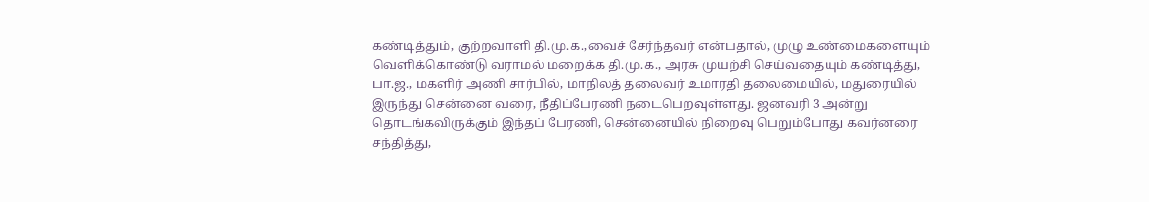கண்டித்தும், குற்றவாளி தி.மு.க.,வைச் சேர்ந்தவர் என்பதால், முழு உண்மைகளையும் வெளிக்கொண்டு வராமல் மறைக்க தி.மு.க., அரசு முயற்சி செய்வதையும் கண்டித்து, பா.ஜ., மகளிர் அணி சார்பில், மாநிலத் தலைவர் உமாரதி தலைமையில், மதுரையில் இருந்து சென்னை வரை, நீதிப்பேரணி நடைபெறவுள்ளது. ஜனவரி 3 அன்று தொடங்கவிருக்கும் இந்தப் பேரணி, சென்னையில் நிறைவு பெறும்போது கவர்னரை சந்தித்து,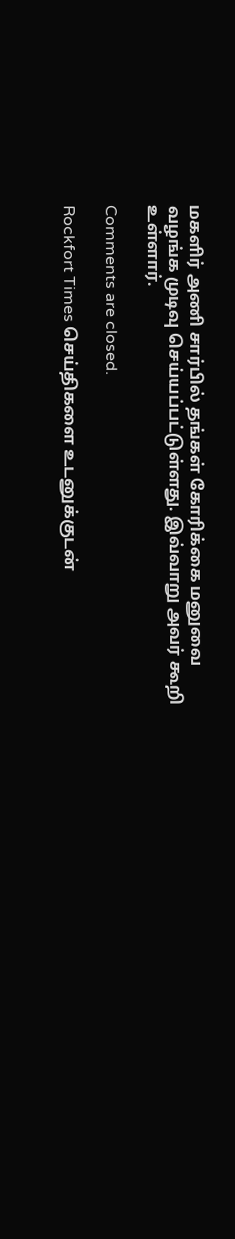மகளிர் அணி சார்பில் தங்கள் கோரிக்கை மனுவை வழங்க முடிவு செய்யப்பட்டுள்ளது. இவ்வாறு அவர் கூறி உள்ளார்.

Comments are closed.

Rockfort Times செய்திகளை உடனுக்குடன்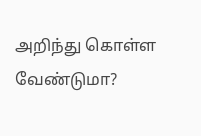அறிந்து கொள்ள வேண்டுமா?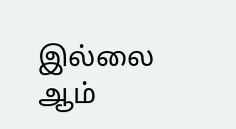இல்லை ஆம்